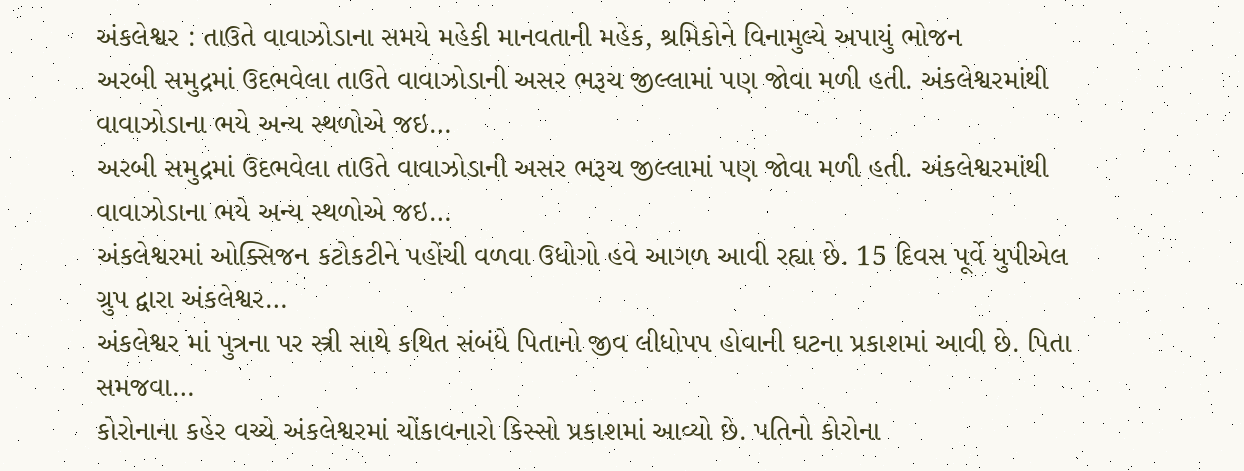અંકલેશ્વર : તાઉતે વાવાઝોડાના સમયે મહેકી માનવતાની મહેક, શ્રમિકોને વિનામુલ્યે અપાયું ભોજન
અરબી સમુદ્રમાં ઉદભવેલા તાઉતે વાવાઝોડાની અસર ભરૂચ જીલ્લામાં પણ જોવા મળી હતી. અંકલેશ્વરમાંથી વાવાઝોડાના ભયે અન્ય સ્થળોએ જઇ…
અરબી સમુદ્રમાં ઉદભવેલા તાઉતે વાવાઝોડાની અસર ભરૂચ જીલ્લામાં પણ જોવા મળી હતી. અંકલેશ્વરમાંથી વાવાઝોડાના ભયે અન્ય સ્થળોએ જઇ…
અંકલેશ્વરમાં ઓક્સિજન કટોકટીને પહોંચી વળવા ઉધોગો હવે આગળ આવી રહ્યા છે. 15 દિવસ પૂર્વે યુપીએલ ગ્રુપ દ્વારા અંકલેશ્વર…
અંકલેશ્વર માં પુત્રના પર સ્ત્રી સાથે કથિત સંબંધે પિતાનો જીવ લીધોપપ હોવાની ઘટના પ્રકાશમાં આવી છે. પિતા સમજવા…
કોરોનાના કહેર વચ્ચે અંકલેશ્વરમાં ચોંકાવનારો કિસ્સો પ્રકાશમાં આવ્યો છે. પતિનો કોરોના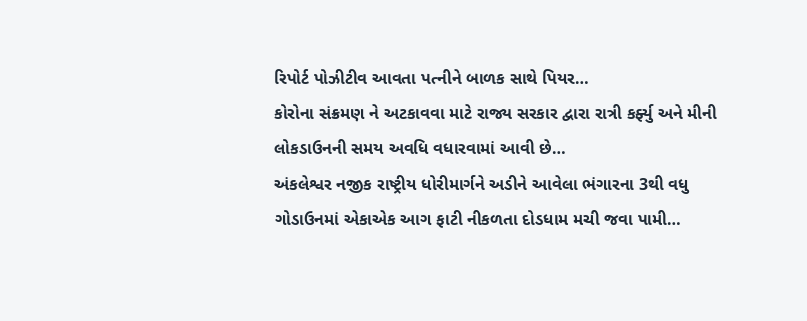રિપોર્ટ પોઝીટીવ આવતા પત્નીને બાળક સાથે પિયર…
કોરોના સંક્રમણ ને અટકાવવા માટે રાજ્ય સરકાર દ્વારા રાત્રી કર્ફ્યુ અને મીની લોકડાઉનની સમય અવધિ વધારવામાં આવી છે…
અંકલેશ્વર નજીક રાષ્ટ્રીય ધોરીમાર્ગને અડીને આવેલા ભંગારના 3થી વધુ ગોડાઉનમાં એકાએક આગ ફાટી નીકળતા દોડધામ મચી જવા પામી…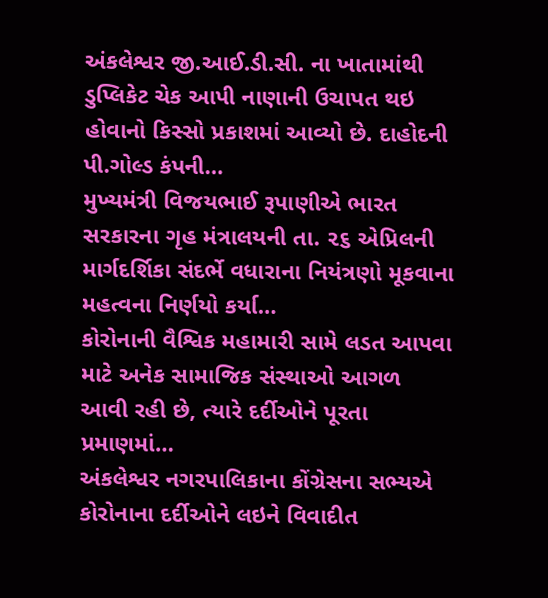અંકલેશ્વર જી.આઈ.ડી.સી. ના ખાતામાંથી ડુપ્લિકેટ ચેક આપી નાણાની ઉચાપત થઇ હોવાનો કિસ્સો પ્રકાશમાં આવ્યો છે. દાહોદની પી.ગોલ્ડ કંપની…
મુખ્યમંત્રી વિજયભાઈ રૂપાણીએ ભારત સરકારના ગૃહ મંત્રાલયની તા. ૨૬ એપ્રિલની માર્ગદર્શિકા સંદર્ભે વધારાના નિયંત્રણો મૂકવાના મહત્વના નિર્ણયો કર્યા…
કોરોનાની વૈશ્વિક મહામારી સામે લડત આપવા માટે અનેક સામાજિક સંસ્થાઓ આગળ આવી રહી છે, ત્યારે દર્દીઓને પૂરતા પ્રમાણમાં…
અંકલેશ્વર નગરપાલિકાના કોંગ્રેસના સભ્યએ કોરોનાના દર્દીઓને લઇને વિવાદીત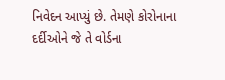નિવેદન આપ્યું છે. તેમણે કોરોનાના દર્દીઓને જે તે વોર્ડના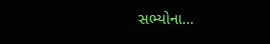સભ્યોના…